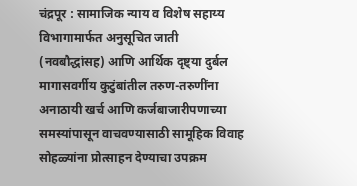चंद्रपूर : सामाजिक न्याय व विशेष सहाय्य विभागामार्फत अनुसूचित जाती (नवबौद्धांसह) आणि आर्थिक दृष्ट्या दुर्बल मागासवर्गीय कुटुंबांतील तरुण-तरुणींना अनाठायी खर्च आणि कर्जबाजारीपणाच्या समस्यांपासून वाचवण्यासाठी सामूहिक विवाह सोहळ्यांना प्रोत्साहन देण्याचा उपक्रम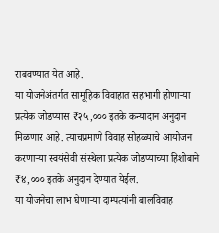राबवण्यात येत आहे.
या योजनेअंतर्गत सामूहिक विवाहात सहभागी होणाऱ्या प्रत्येक जोडप्यास ₹२५,००० इतके कन्यादान अनुदान मिळणार आहे. त्याचप्रमाणे विवाह सोहळ्याचे आयोजन करणाऱ्या स्वयंसेवी संस्थेला प्रत्येक जोडप्याच्या हिशोबाने ₹४,००० इतके अनुदान देण्यात येईल.
या योजनेचा लाभ घेणाऱ्या दाम्पत्यांनी बालविवाह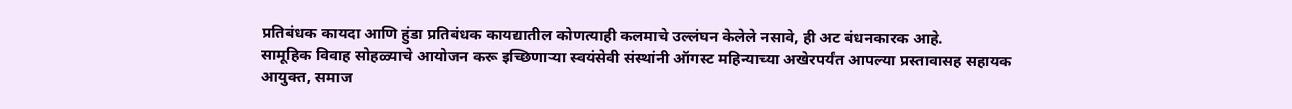प्रतिबंधक कायदा आणि हुंडा प्रतिबंधक कायद्यातील कोणत्याही कलमाचे उल्लंघन केलेले नसावे, ही अट बंधनकारक आहे.
सामूहिक विवाह सोहळ्याचे आयोजन करू इच्छिणाऱ्या स्वयंसेवी संस्थांनी ऑगस्ट महिन्याच्या अखेरपर्यंत आपल्या प्रस्तावासह सहायक आयुक्त, समाज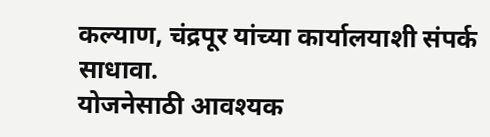कल्याण, चंद्रपूर यांच्या कार्यालयाशी संपर्क साधावा.
योजनेसाठी आवश्यक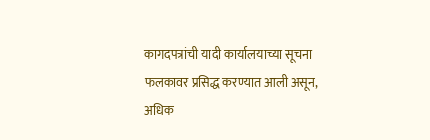कागदपत्रांची यादी कार्यालयाच्या सूचना फलकावर प्रसिद्ध करण्यात आली असून, अधिक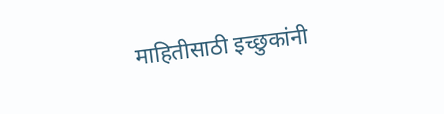माहितीसाठी इच्छुकांनी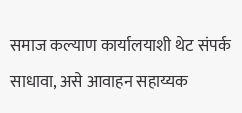समाज कल्याण कार्यालयाशी थेट संपर्क साधावा, असे आवाहन सहाय्यक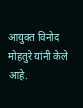आयुक्त विनोद मोहतुरे यांनी केले आहे.